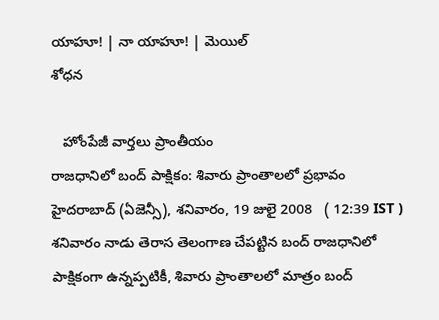యాహూ! | నా యాహూ! | మెయిల్
శోధన

   హోంపేజీ వార్తలు ప్రాంతీయం
రాజధానిలో బంద్ పాక్షికం: శివారు ప్రాంతాలలో ప్రభావం
హైదరాబాద్ (ఏజెన్సీ), శనివారం, 19 జులై 2008   ( 12:39 IST )
శనివారం నాడు తెరాస తెలంగాణ చేపట్టిన బంద్ రాజధానిలో పాక్షికంగా ఉన్నప్పటికీ, శివారు ప్రాంతాలలో మాత్రం బంద్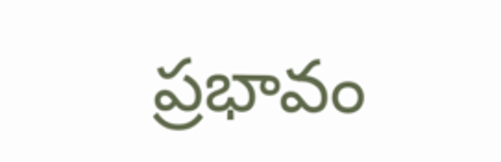ప్రభావం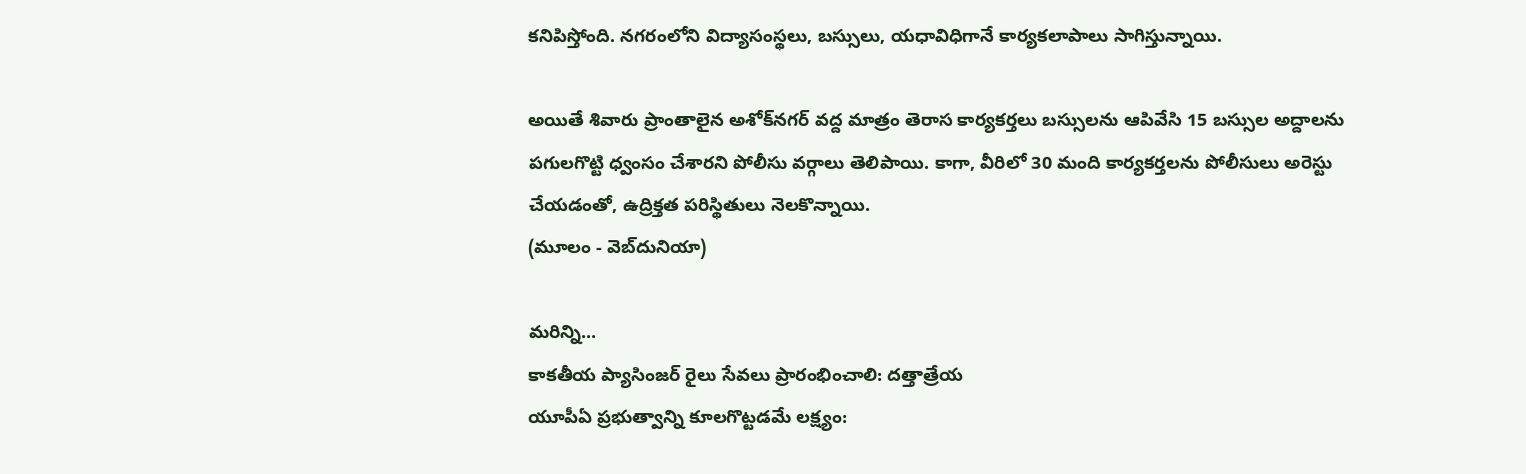కనిపిస్తోంది. నగరంలోని విద్యాసంస్థలు, బస్సులు, యధావిధిగానే కార్యకలాపాలు సాగిస్తున్నాయి.

అయితే శివారు ప్రాంతాలైన అశోక్‌నగర్ వద్ద మాత్రం తెరాస కార్యకర్తలు బస్సులను ఆపివేసి 15 బస్సుల అద్దాలను పగులగొట్టి ధ్వంసం చేశారని పోలీసు వర్గాలు తెలిపాయి. కాగా, వీరిలో 30 మంది కార్యకర్తలను పోలీసులు అరెస్టు చేయడంతో, ఉద్రిక్తత పరిస్థితులు నెలకొన్నాయి.
(మూలం - వెబ్‌దునియా)

మరిన్ని...
కాకతీయ ప్యాసింజర్ రైలు సేవలు ప్రారంభించాలి: దత్తాత్రేయ
యూపీఏ ప్రభుత్వాన్ని కూలగొట్టడమే లక్ష్యం: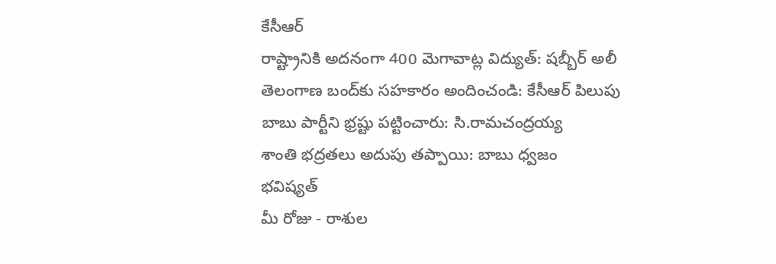కేసీఆర్
రాష్ట్రానికి అదనంగా 400 మెగావాట్ల విద్యుత్: షబ్బీర్ అలీ
తెలంగాణ బంద్‌కు సహకారం అందించండి: కేసీఆర్ పిలుపు
బాబు పార్టీని భ్రష్టు పట్టించారు: సి.రామచంద్రయ్య
శాంతి భద్రతలు అదుపు తప్పాయి: బాబు ధ్వజం
భవిష్యత్
మీ రోజు - రాశుల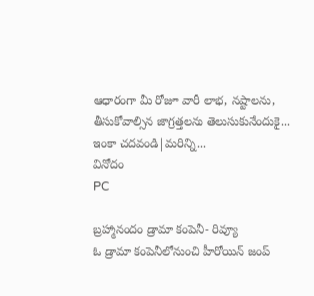ఆధారంగా మీ రోజూ వారీ లాభ, నష్టాలను, తీసుకోవాల్సిన జాగ్రత్తలను తెలుసుకునేందుకై...
ఇంకా చదవండి|మరిన్ని...
వినోదం
PC

బ్రహ్మానందం డ్రామా కంపెనీ- రివ్యూ
ఓ డ్రామా కంపెనీలోనుంచి హీరోయిన్ జంప్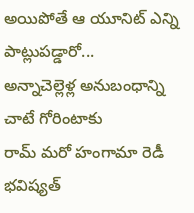అయిపోతే ఆ యూనిట్ ఎన్ని పాట్లుపడ్డారో...
అన్నాచెల్లెళ్ల అనుబంధాన్ని చాటే గోరింటాకు
రామ్ మరో హంగామా రెడీ
భవిష్యత్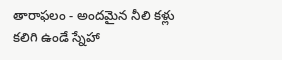తారాఫలం - అందమైన నీలి కళ్లు కలిగి ఉండే స్నేహా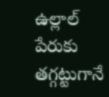ఉల్లాల్ పేరుకు తగ్గట్టుగానే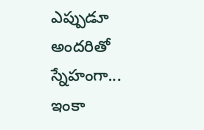ఎప్పుడూ అందరితో స్నేహంగా...
ఇంకా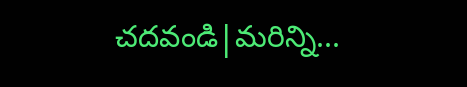చదవండి|మరిన్ని...